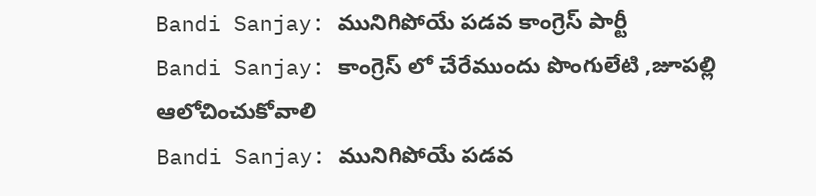Bandi Sanjay: మునిగిపోయే పడవ కాంగ్రెస్ పార్టీ
Bandi Sanjay: కాంగ్రెస్ లో చేరేముందు పొంగులేటి ,జూపల్లి ఆలోచించుకోవాలి
Bandi Sanjay: మునిగిపోయే పడవ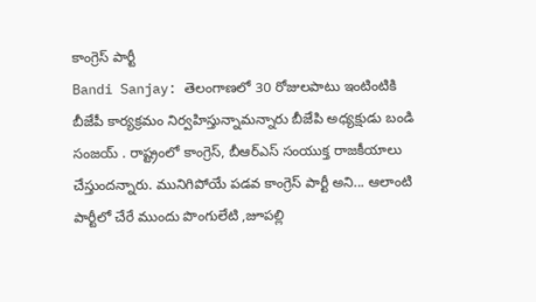కాంగ్రెస్ పార్టీ
Bandi Sanjay: తెలంగాణలో 30 రోజులపాటు ఇంటింటికి బీజేపీ కార్యక్రమం నిర్వహిస్తున్నామన్నారు బీజేపి అధ్యక్షుడు బండి సంజయ్ . రాష్ట్రంలో కాంగ్రెస్, బీఆర్ఎస్ సంయుక్త రాజకీయాలు చేస్తుందన్నారు. మునిగిపోయే పడవ కాంగ్రెస్ పార్టీ అని... ఆలాంటి పార్టీలో చేరే ముందు పొంగులేటి ,జూపల్లి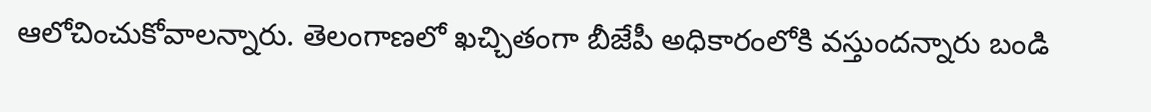ఆలోచించుకోవాలన్నారు. తెలంగాణలో ఖచ్చితంగా బీజేపీ అధికారంలోకి వస్తుందన్నారు బండి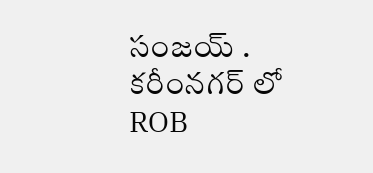సంజయ్ . కరీంనగర్ లో ROB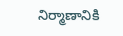నిర్మాణానికి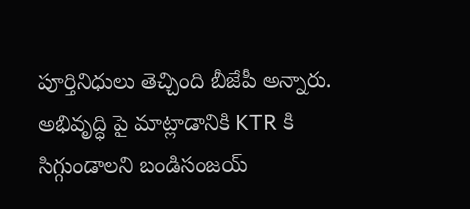పూర్తినిధులు తెచ్చింది బీజేపీ అన్నారు. అభివృద్ధి పై మాట్లాడానికి KTR కి సిగ్గుండాలని బండిసంజయ్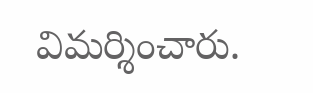విమర్శించారు.